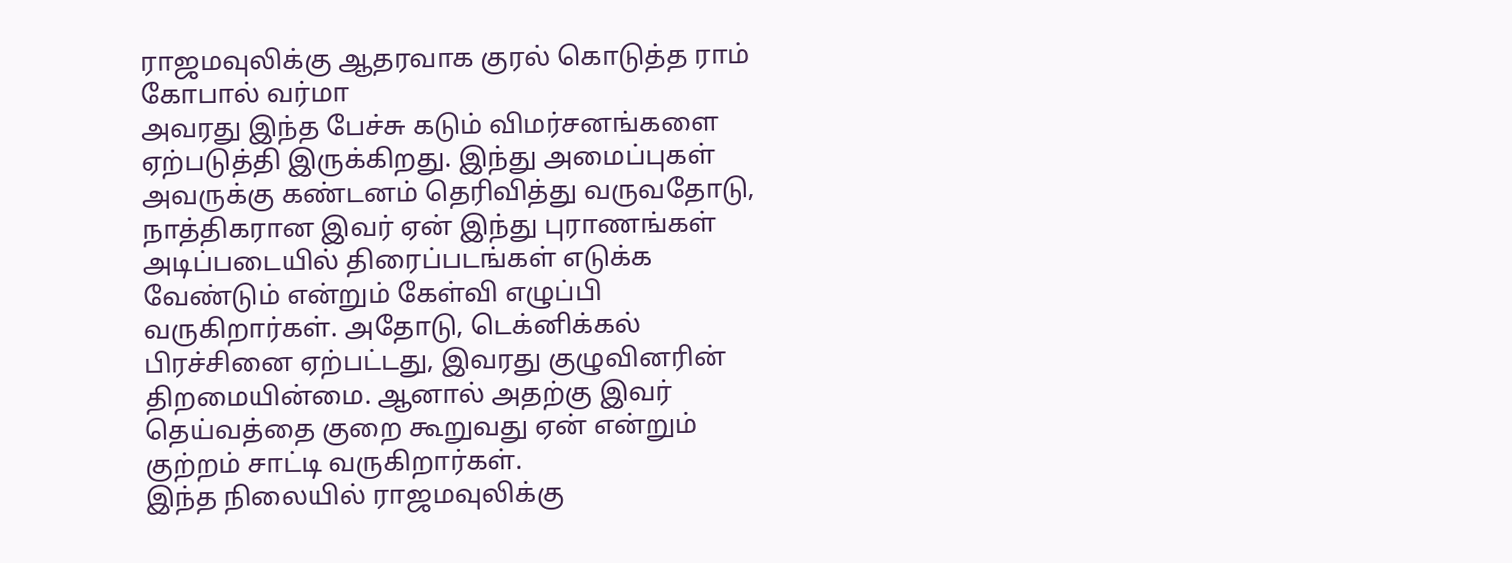ராஜமவுலிக்கு ஆதரவாக குரல் கொடுத்த ராம் கோபால் வர்மா
அவரது இந்த பேச்சு கடும் விமர்சனங்களை ஏற்படுத்தி இருக்கிறது. இந்து அமைப்புகள் அவருக்கு கண்டனம் தெரிவித்து வருவதோடு, நாத்திகரான இவர் ஏன் இந்து புராணங்கள் அடிப்படையில் திரைப்படங்கள் எடுக்க வேண்டும் என்றும் கேள்வி எழுப்பி வருகிறார்கள். அதோடு, டெக்னிக்கல் பிரச்சினை ஏற்பட்டது, இவரது குழுவினரின் திறமையின்மை. ஆனால் அதற்கு இவர் தெய்வத்தை குறை கூறுவது ஏன் என்றும் குற்றம் சாட்டி வருகிறார்கள்.
இந்த நிலையில் ராஜமவுலிக்கு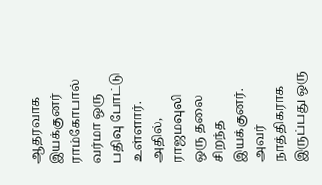ஆதரவாக இயக்குனர் ராம்கோபால் வர்மா ஒரு பதிவு போட்டு உள்ளார். அதில், ராஜமவுலி ஒரு தலை சிறந்த இயக்குனர். அவர் நாத்திகராக இருப்பது ஒரு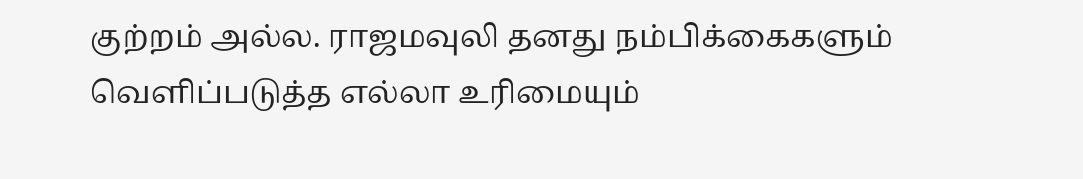குற்றம் அல்ல. ராஜமவுலி தனது நம்பிக்கைகளும் வெளிப்படுத்த எல்லா உரிமையும்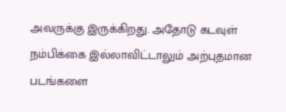அவருக்கு இருக்கிறது. அதோடு கடவுள் நம்பிக்கை இல்லாவிட்டாலும் அற்புதமான படங்களை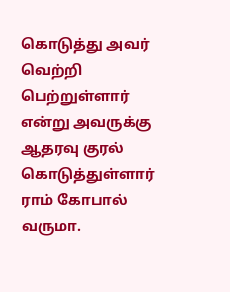கொடுத்து அவர் வெற்றி பெற்றுள்ளார் என்று அவருக்கு ஆதரவு குரல் கொடுத்துள்ளார் ராம் கோபால் வருமா.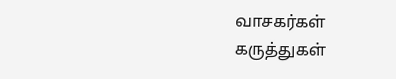வாசகர்கள் கருத்துகள்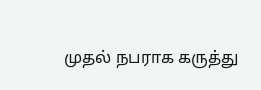முதல் நபராக கருத்து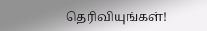தெரிவியுங்கள்!